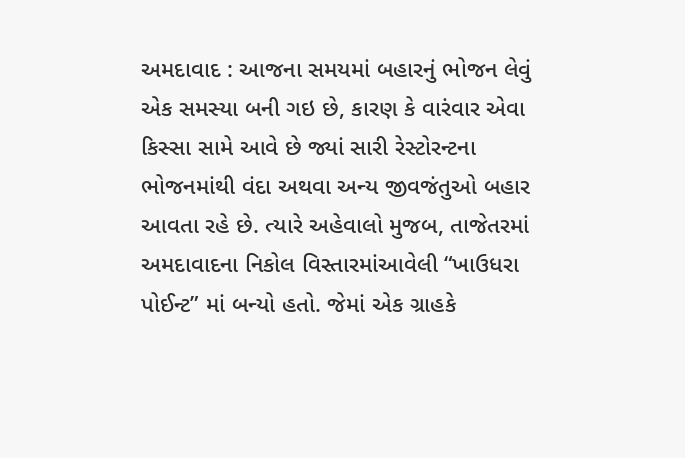અમદાવાદ : આજના સમયમાં બહારનું ભોજન લેવું એક સમસ્યા બની ગઇ છે, કારણ કે વારંવાર એવા કિસ્સા સામે આવે છે જ્યાં સારી રેસ્ટોરન્ટના ભોજનમાંથી વંદા અથવા અન્ય જીવજંતુઓ બહાર આવતા રહે છે. ત્યારે અહેવાલો મુજબ, તાજેતરમાં અમદાવાદના નિકોલ વિસ્તારમાંઆવેલી “ખાઉધરા પોઈન્ટ” માં બન્યો હતો. જેમાં એક ગ્રાહકે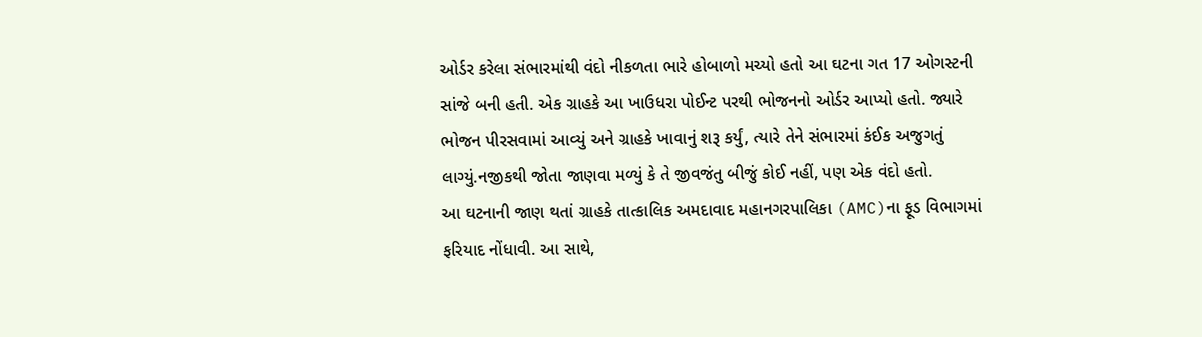ઓર્ડર કરેલા સંભારમાંથી વંદો નીકળતા ભારે હોબાળો મચ્યો હતો આ ઘટના ગત 17 ઓગસ્ટની સાંજે બની હતી. એક ગ્રાહકે આ ખાઉધરા પોઈન્ટ પરથી ભોજનનો ઓર્ડર આપ્યો હતો. જ્યારે ભોજન પીરસવામાં આવ્યું અને ગ્રાહકે ખાવાનું શરૂ કર્યું, ત્યારે તેને સંભારમાં કંઈક અજુગતું લાગ્યું.નજીકથી જોતા જાણવા મળ્યું કે તે જીવજંતુ બીજું કોઈ નહીં, પણ એક વંદો હતો.
આ ઘટનાની જાણ થતાં ગ્રાહકે તાત્કાલિક અમદાવાદ મહાનગરપાલિકા (AMC)ના ફૂડ વિભાગમાં ફરિયાદ નોંધાવી. આ સાથે,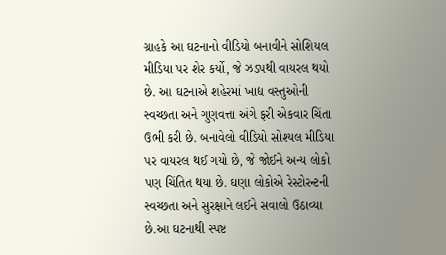ગ્રાહકે આ ઘટનાનો વીડિયો બનાવીને સોશિયલ મીડિયા પર શેર કર્યો, જે ઝડપથી વાયરલ થયો છે. આ ઘટનાએ શહેરમાં ખાદ્ય વસ્તુઓની સ્વચ્છતા અને ગુણવત્તા અંગે ફરી એકવાર ચિંતા ઉભી કરી છે. બનાવેલો વીડિયો સોશ્યલ મીડિયા પર વાયરલ થઈ ગયો છે, જે જોઈને અન્ય લોકો પણ ચિંતિત થયા છે. ઘણા લોકોએ રેસ્ટોરન્ટની સ્વચ્છતા અને સુરક્ષાને લઈને સવાલો ઉઠાવ્યા છે.આ ઘટનાથી સ્પષ્ટ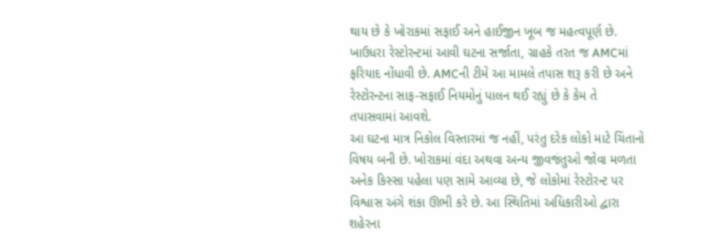થાય છે કે ખોરાકમાં સફાઈ અને હાઈજીન ખૂબ જ મહત્વપૂર્ણ છે. ખાઉધરા રેસ્ટોરન્ટમાં આવી ઘટના સર્જાતા, ગ્રાહકે તરત જ AMCમાં ફરિયાદ નોંધાવી છે. AMCની ટીમે આ મામલે તપાસ શરૂ કરી છે અને રેસ્ટોરન્ટના સાફ-સફાઈ નિયમોનું પાલન થઈ રહ્યું છે કે કેમ તે તપાસવામાં આવશે.
આ ઘટના માત્ર નિકોલ વિસ્તારમાં જ નહીં, પરંતુ દરેક લોકો માટે ચિંતાનો વિષય બની છે. ખોરાકમાં વંદા અથવા અન્ય જીવજંતુઓ જોવા મળતા અનેક કિસ્સા પહેલા પણ સામે આવ્યા છે, જે લોકોમાં રેસ્ટોરન્ટ પર વિશ્વાસ અંગે શંકા ઊભી કરે છે. આ સ્થિતિમાં અધિકારીઓ દ્વારા શહેરના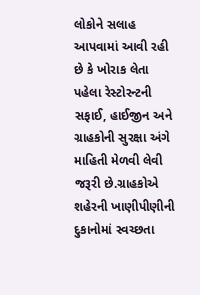લોકોને સલાહ આપવામાં આવી રહી છે કે ખોરાક લેતા પહેલા રેસ્ટોરન્ટની સફાઈ, હાઈજીન અને ગ્રાહકોની સુરક્ષા અંગે માહિતી મેળવી લેવી જરૂરી છે.ગ્રાહકોએ શહેરની ખાણીપીણીની દુકાનોમાં સ્વચ્છતા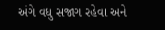અંગે વધુ સજાગ રહેવા અને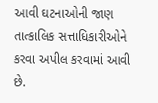આવી ઘટનાઓની જાણ તાત્કાલિક સત્તાધિકારીઓને કરવા અપીલ કરવામાં આવી છે.